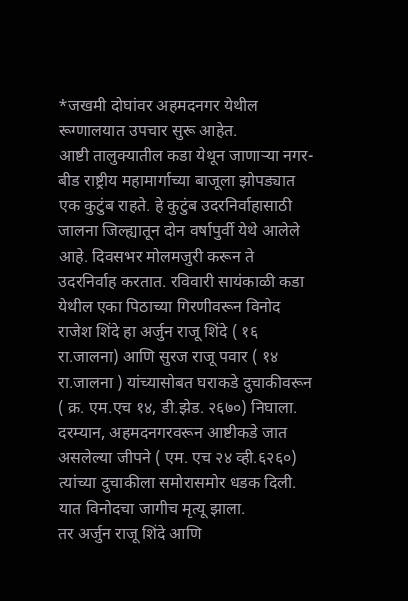*जखमी दोघांवर अहमदनगर येथील रूग्णालयात उपचार सुरू आहेत.
आष्टी तालुक्यातील कडा येथून जाणाऱ्या नगर- बीड राष्ट्रीय महामार्गाच्या बाजूला झोपड्यात एक कुटुंब राहते. हे कुटुंब उदरनिर्वाहासाठी जालना जिल्ह्यातून दोन वर्षापुर्वी येथे आलेले आहे. दिवसभर मोलमजुरी करून ते उदरनिर्वाह करतात. रविवारी सायंकाळी कडा येथील एका पिठाच्या गिरणीवरून विनोद राजेश शिंदे हा अर्जुन राजू शिंदे ( १६ रा.जालना) आणि सुरज राजू पवार ( १४ रा.जालना ) यांच्यासोबत घराकडे दुचाकीवरून ( क्र. एम.एच १४, डी.झेड. २६७०) निघाला. दरम्यान, अहमदनगरवरून आष्टीकडे जात असलेल्या जीपने ( एम. एच २४ व्ही.६२६०) त्यांच्या दुचाकीला समोरासमोर धडक दिली. यात विनोदचा जागीच मृत्यू झाला.
तर अर्जुन राजू शिंदे आणि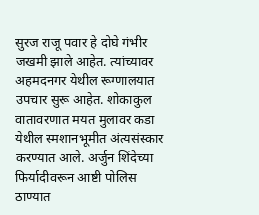सुरज राजू पवार हे दोघे गंभीर जखमी झाले आहेत. त्यांच्यावर अहमदनगर येथील रूग्णालयात उपचार सुरू आहेत. शोकाकुल वातावरणात मयत मुलावर कडा येथील स्मशानभूमीत अंत्यसंस्कार करण्यात आले. अर्जुन शिंदेच्या फिर्यादीवरून आष्टी पोलिस ठाण्यात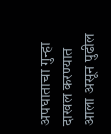अपघाताचा गुन्हा दाखल करण्यात आला असून पुढील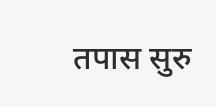तपास सुरु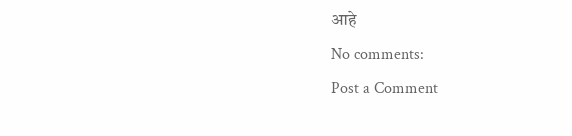आहे
No comments:
Post a Comment